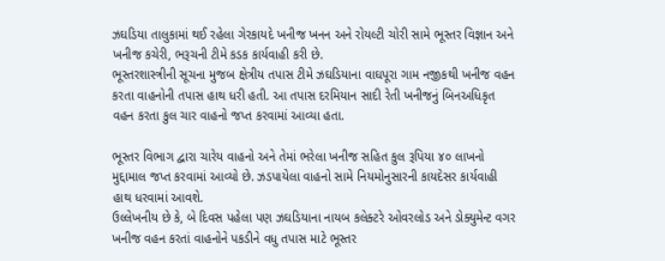ઝઘડિયા તાલુકામાં થઈ રહેલા ગેરકાયદે ખનીજ ખનન અને રોયલ્ટી ચોરી સામે ભૂસ્તર વિજ્ઞાન અને ખનીજ કચેરી, ભરૂચની ટીમે કડક કાર્યવાહી કરી છે.
ભૂસ્તરશાસ્ત્રીની સૂચના મુજબ ક્ષેત્રીય તપાસ ટીમે ઝઘડિયાના વાઘપૂરા ગામ નજીકથી ખનીજ વહન કરતા વાહનોની તપાસ હાથ ધરી હતી. આ તપાસ દરમિયાન સાદી રેતી ખનીજનું બિનઅધિકૃત વહન કરતા કુલ ચાર વાહનો જપ્ત કરવામાં આવ્યા હતા.

ભૂસ્તર વિભાગ દ્વારા ચારેય વાહનો અને તેમાં ભરેલા ખનીજ સહિત કુલ રૂપિયા ૪૦ લાખનો મુદ્દામાલ જપ્ત કરવામાં આવ્યો છે. ઝડપાયેલા વાહનો સામે નિયમોનુસારની કાયદેસર કાર્યવાહી હાથ ધરવામાં આવશે.
ઉલ્લેખનીય છે કે, બે દિવસ પહેલા પણ ઝઘડિયાના નાયબ કલેક્ટરે ઓવરલોડ અને ડોક્યુમેન્ટ વગર ખનીજ વહન કરતાં વાહનોને પકડીને વધુ તપાસ માટે ભૂસ્તર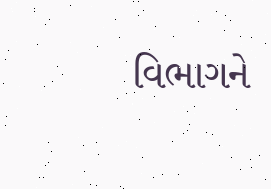વિભાગને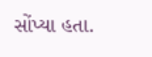સોંપ્યા હતા.